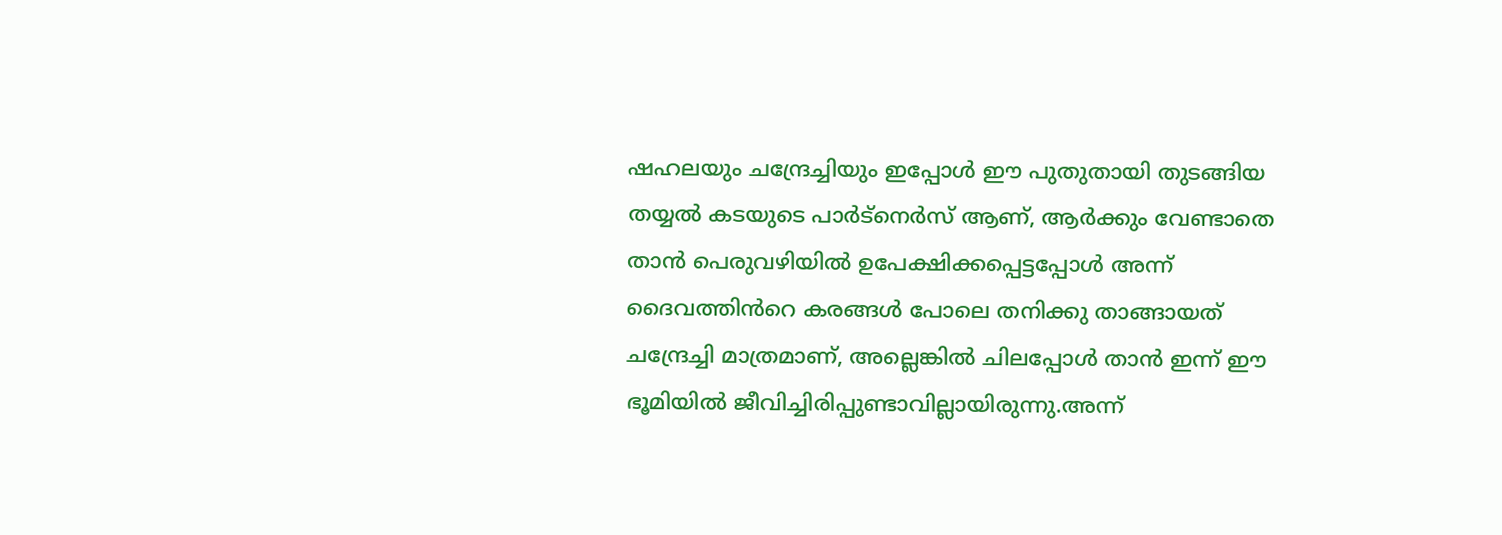ഷഹലയും ചന്ദ്രേച്ചിയും ഇപ്പോൾ ഈ പുതുതായി തുടങ്ങിയ തയ്യൽ കടയുടെ പാർട്നെർസ് ആണ്, ആർക്കും വേണ്ടാതെ താൻ പെരുവഴിയിൽ ഉപേക്ഷിക്കപ്പെട്ടപ്പോൾ അന്ന് ദൈവത്തിൻറെ കരങ്ങൾ പോലെ തനിക്കു താങ്ങായത് ചന്ദ്രേച്ചി മാത്രമാണ്, അല്ലെങ്കിൽ ചിലപ്പോൾ താൻ ഇന്ന് ഈ ഭൂമിയിൽ ജീവിച്ചിരിപ്പുണ്ടാവില്ലായിരുന്നു.അന്ന്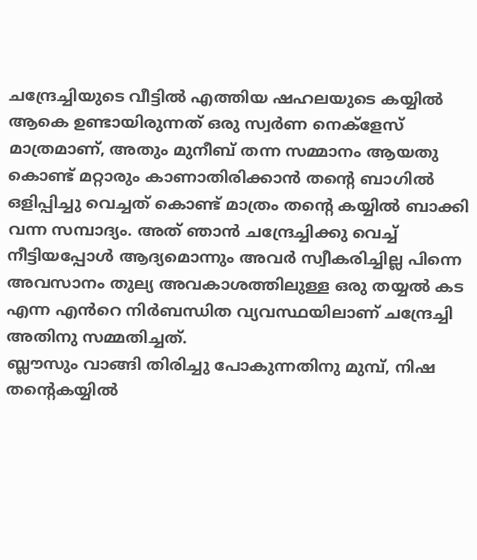ചന്ദ്രേച്ചിയുടെ വീട്ടിൽ എത്തിയ ഷഹലയുടെ കയ്യിൽ ആകെ ഉണ്ടായിരുന്നത് ഒരു സ്വർണ നെക്ളേസ് മാത്രമാണ്, അതും മുനീബ് തന്ന സമ്മാനം ആയതു കൊണ്ട് മറ്റാരും കാണാതിരിക്കാൻ തൻ്റെ ബാഗിൽ ഒളിപ്പിച്ചു വെച്ചത് കൊണ്ട് മാത്രം തൻ്റെ കയ്യിൽ ബാക്കി വന്ന സമ്പാദ്യം. അത് ഞാൻ ചന്ദ്രേച്ചിക്കു വെച്ച് നീട്ടിയപ്പോൾ ആദ്യമൊന്നും അവർ സ്വീകരിച്ചില്ല പിന്നെ അവസാനം തുല്യ അവകാശത്തിലുള്ള ഒരു തയ്യൽ കട എന്ന എൻറെ നിർബന്ധിത വ്യവസ്ഥയിലാണ് ചന്ദ്രേച്ചി അതിനു സമ്മതിച്ചത്.
ബ്ലൗസും വാങ്ങി തിരിച്ചു പോകുന്നതിനു മുമ്പ്, നിഷ തൻ്റെകയ്യിൽ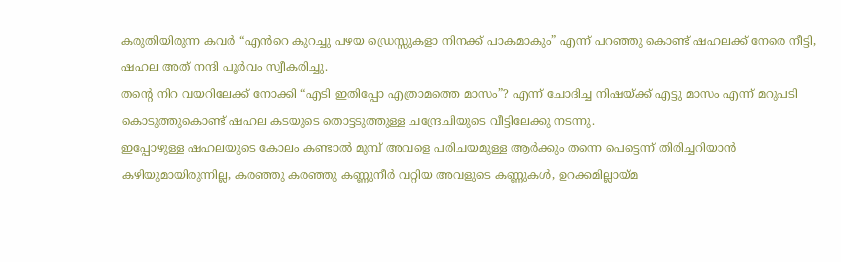കരുതിയിരുന്ന കവർ “എൻറെ കുറച്ചു പഴയ ഡ്രെസ്സുകളാ നിനക്ക് പാകമാകും” എന്ന് പറഞ്ഞു കൊണ്ട് ഷഹലക്ക് നേരെ നീട്ടി, ഷഹല അത് നന്ദി പൂർവം സ്വീകരിച്ചു.
തൻ്റെ നിറ വയറിലേക്ക് നോക്കി “എടി ഇതിപ്പോ എത്രാമത്തെ മാസം”? എന്ന് ചോദിച്ച നിഷയ്ക്ക് എട്ടു മാസം എന്ന് മറുപടി കൊടുത്തുകൊണ്ട് ഷഹല കടയുടെ തൊട്ടടുത്തുള്ള ചന്ദ്രേചിയുടെ വീട്ടിലേക്കു നടന്നു.
ഇപ്പോഴുള്ള ഷഹലയുടെ കോലം കണ്ടാൽ മുമ്പ് അവളെ പരിചയമുള്ള ആർക്കും തന്നെ പെട്ടെന്ന് തിരിച്ചറിയാൻ കഴിയുമായിരുന്നില്ല, കരഞ്ഞു കരഞ്ഞു കണ്ണുനീർ വറ്റിയ അവളുടെ കണ്ണുകൾ, ഉറക്കമില്ലായ്മ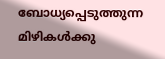ബോധ്യപ്പെടുത്തുന്ന മിഴികൾക്കു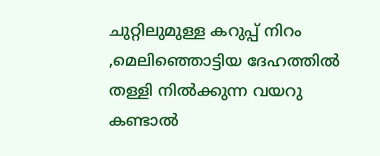ചുറ്റിലുമുള്ള കറുപ്പ് നിറം ,മെലിഞ്ഞൊട്ടിയ ദേഹത്തിൽ തള്ളി നിൽക്കുന്ന വയറു കണ്ടാൽ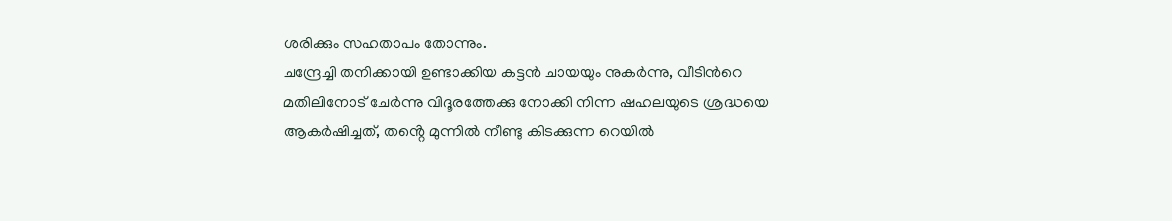ശരിക്കും സഹതാപം തോന്നും.
ചന്ദ്രേച്ചി തനിക്കായി ഉണ്ടാക്കിയ കട്ടൻ ചായയും നുകർന്നു, വീടിൻറെ മതിലിനോട് ചേർന്നു വിദൂരത്തേക്കു നോക്കി നിന്ന ഷഹലയുടെ ശ്രദ്ധയെ ആകർഷിച്ചത്, തൻ്റെ മുന്നിൽ നീണ്ടു കിടക്കുന്ന റെയിൽ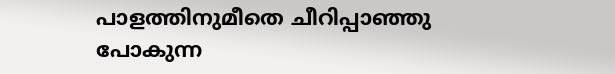പാളത്തിനുമീതെ ചീറിപ്പാഞ്ഞു പോകുന്ന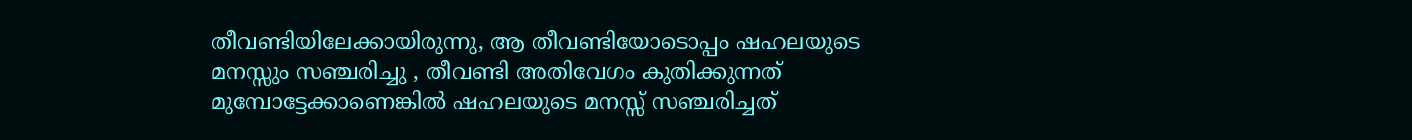തീവണ്ടിയിലേക്കായിരുന്നു, ആ തീവണ്ടിയോടൊപ്പം ഷഹലയുടെ മനസ്സും സഞ്ചരിച്ചു , തീവണ്ടി അതിവേഗം കുതിക്കുന്നത് മുമ്പോട്ടേക്കാണെങ്കിൽ ഷഹലയുടെ മനസ്സ് സഞ്ചരിച്ചത്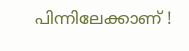പിന്നിലേക്കാണ് !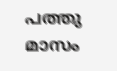പത്തു മാസം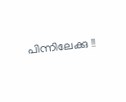പിന്നിലേക്കു !!